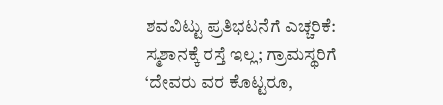ಶವವಿಟ್ಟು ಪ್ರತಿಭಟನೆಗೆ ಎಚ್ಚರಿಕೆ: ಸ್ಮಶಾನಕ್ಕೆ ರಸ್ತೆ ಇಲ್ಲ; ಗ್ರಾಮಸ್ಥರಿಗೆ ‘ದೇವರು ವರ ಕೊಟ್ಟರೂ,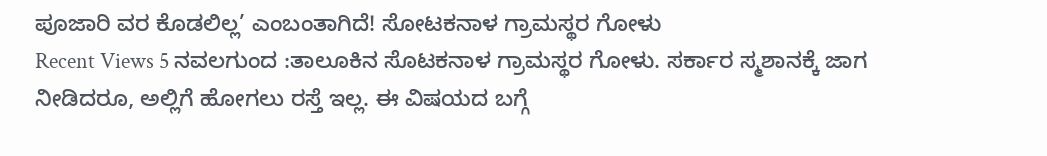ಪೂಜಾರಿ ವರ ಕೊಡಲಿಲ್ಲ’ ಎಂಬಂತಾಗಿದೆ! ಸೋಟಕನಾಳ ಗ್ರಾಮಸ್ಥರ ಗೋಳು
Recent Views 5 ನವಲಗುಂದ :ತಾಲೂಕಿನ ಸೊಟಕನಾಳ ಗ್ರಾಮಸ್ಥರ ಗೋಳು. ಸರ್ಕಾರ ಸ್ಮಶಾನಕ್ಕೆ ಜಾಗ ನೀಡಿದರೂ, ಅಲ್ಲಿಗೆ ಹೋಗಲು ರಸ್ತೆ ಇಲ್ಲ. ಈ ವಿಷಯದ ಬಗ್ಗೆ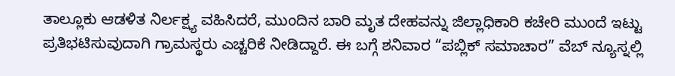ತಾಲ್ಲೂಕು ಆಡಳಿತ ನಿರ್ಲಕ್ಷ್ಯ ವಹಿಸಿದರೆ, ಮುಂದಿನ ಬಾರಿ ಮೃತ ದೇಹವನ್ನು ಜಿಲ್ಲಾಧಿಕಾರಿ ಕಚೇರಿ ಮುಂದೆ ಇಟ್ಟು ಪ್ರತಿಭಟಿಸುವುದಾಗಿ ಗ್ರಾಮಸ್ಥರು ಎಚ್ಚರಿಕೆ ನೀಡಿದ್ದಾರೆ. ಈ ಬಗ್ಗೆ ಶನಿವಾರ “ಪಬ್ಲಿಕ್ ಸಮಾಚಾರ” ವೆಬ್ ನ್ಯೂಸ್ನಲ್ಲಿ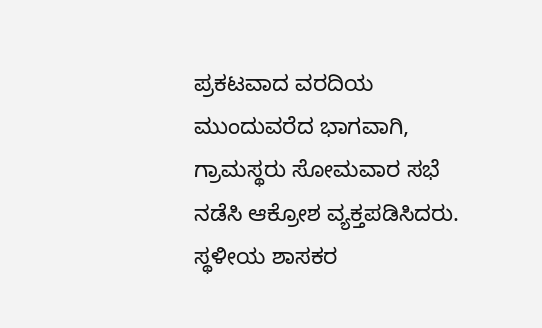ಪ್ರಕಟವಾದ ವರದಿಯ ಮುಂದುವರೆದ ಭಾಗವಾಗಿ, ಗ್ರಾಮಸ್ಥರು ಸೋಮವಾರ ಸಭೆ ನಡೆಸಿ ಆಕ್ರೋಶ ವ್ಯಕ್ತಪಡಿಸಿದರು. ಸ್ಥಳೀಯ ಶಾಸಕರ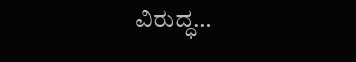ವಿರುದ್ಧ…